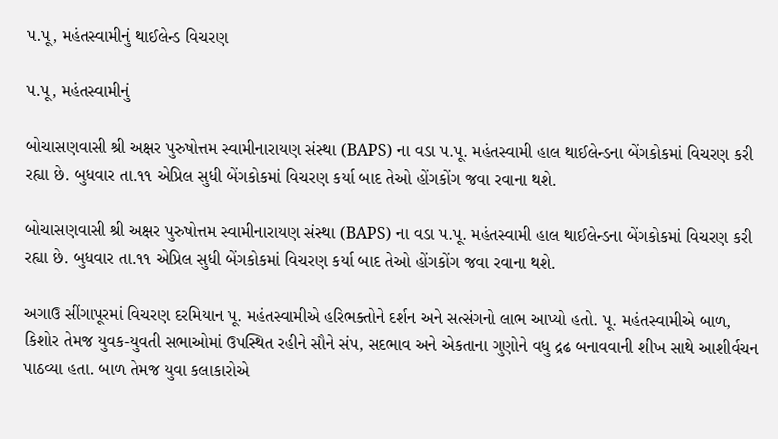પ.પૂ, મહંતસ્વામીનું થાઈલેન્ડ વિચરણ

પ.પૂ, મહંતસ્વામીનું

બોચાસણવાસી શ્રી અક્ષર પુરુષોત્તમ સ્વામીનારાયણ સંસ્થા (BAPS) ના વડા પ.પૂ. મહંતસ્વામી હાલ થાઈલેન્ડના બેંગકોકમાં વિચરણ કરી રહ્યા છે. બુધવાર તા.૧૧ એપ્રિલ સુધી બેંગકોકમાં વિચરણ કર્યા બાદ તેઓ હોંગકોંગ જવા રવાના થશે.

બોચાસણવાસી શ્રી અક્ષર પુરુષોત્તમ સ્વામીનારાયણ સંસ્થા (BAPS) ના વડા પ.પૂ. મહંતસ્વામી હાલ થાઈલેન્ડના બેંગકોકમાં વિચરણ કરી રહ્યા છે. બુધવાર તા.૧૧ એપ્રિલ સુધી બેંગકોકમાં વિચરણ કર્યા બાદ તેઓ હોંગકોંગ જવા રવાના થશે.

અગાઉ સીંગાપૂરમાં વિચરણ દરમિયાન પૂ. મહંતસ્વામીએ હરિભક્તોને દર્શન અને સત્સંગનો લાભ આપ્યો હતો. પૂ. મહંતસ્વામીએ બાળ, કિશોર તેમજ યુવક-યુવતી સભાઓમાં ઉપસ્થિત રહીને સૌને સંપ, સદભાવ અને એકતાના ગુણોને વધુ દ્રઢ બનાવવાની શીખ સાથે આશીર્વચન પાઠવ્યા હતા. બાળ તેમજ યુવા કલાકારોએ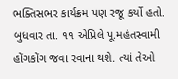ભક્તિસભર કાર્યક્રમ પણ રજૂ કર્યો હતો. બુધવાર તા. ૧૧ એપ્રિલે પૂ.મહંતસ્વામી હોંગકોંગ જવા રવાના થશે. ત્યાં તેઓ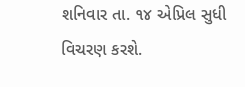શનિવાર તા. ૧૪ એપ્રિલ સુધી વિચરણ કરશે.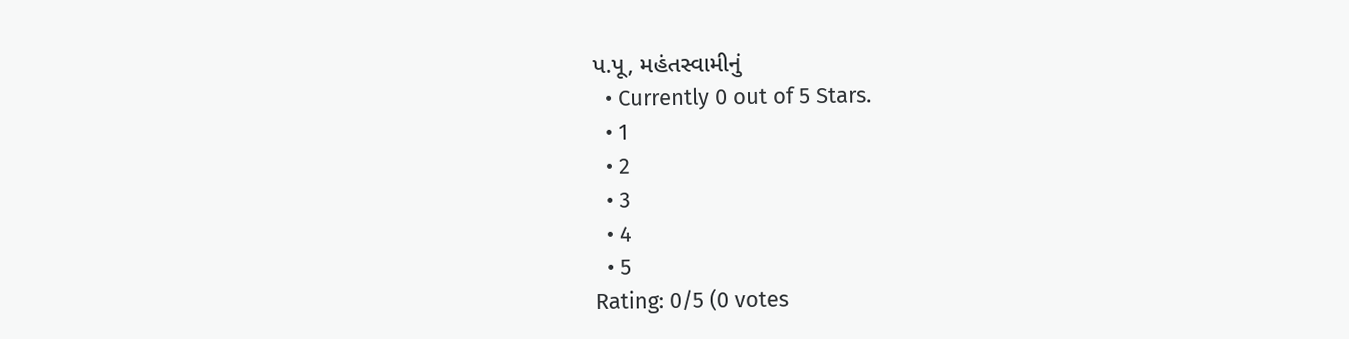પ.પૂ, મહંતસ્વામીનું
  • Currently 0 out of 5 Stars.
  • 1
  • 2
  • 3
  • 4
  • 5
Rating: 0/5 (0 votes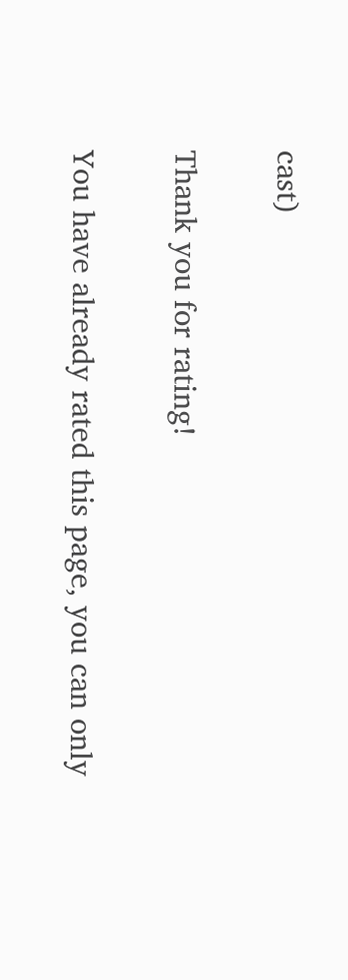cast)

Thank you for rating!

You have already rated this page, you can only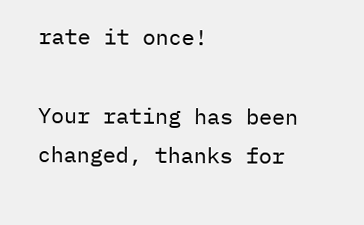rate it once!

Your rating has been changed, thanks for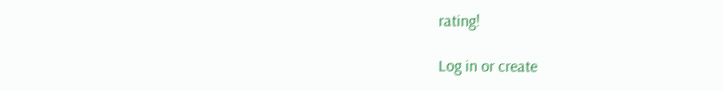rating!

Log in or create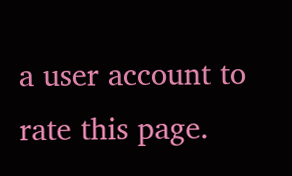a user account to rate this page.